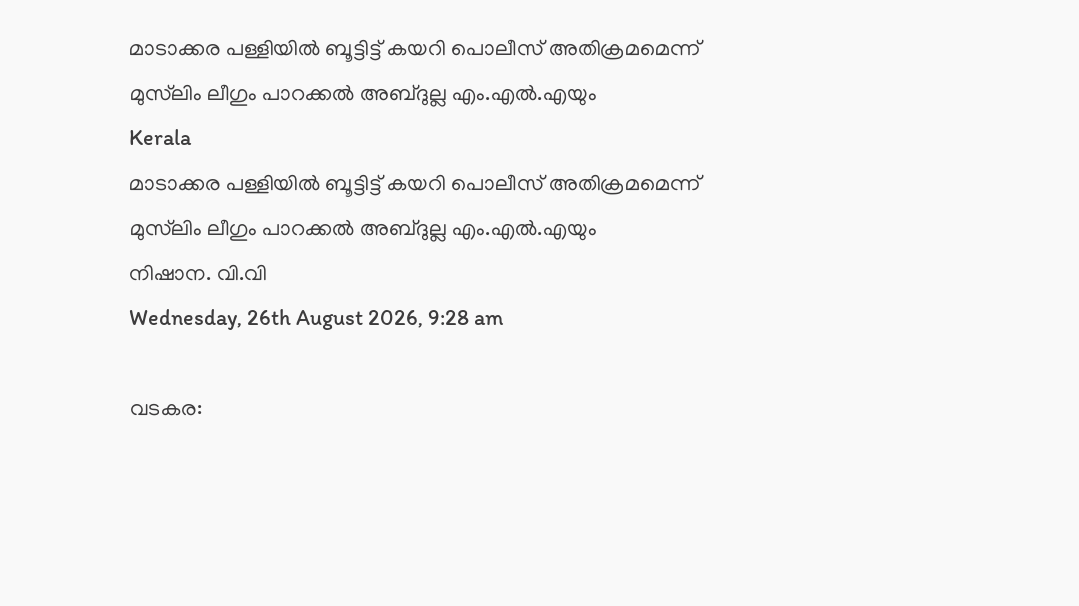മാടാക്കര പള്ളിയില്‍ ബൂട്ടിട്ട് കയറി പൊലീസ് അതിക്രമമെന്ന് മുസ്‌ലിം ലീഗും പാറക്കല്‍ അബ്ദുല്ല എം.എല്‍.എയും
Kerala
മാടാക്കര പള്ളിയില്‍ ബൂട്ടിട്ട് കയറി പൊലീസ് അതിക്രമമെന്ന് മുസ്‌ലിം ലീഗും പാറക്കല്‍ അബ്ദുല്ല എം.എല്‍.എയും
നിഷാന. വി.വി
Wednesday, 26th August 2026, 9:28 am

വടകര: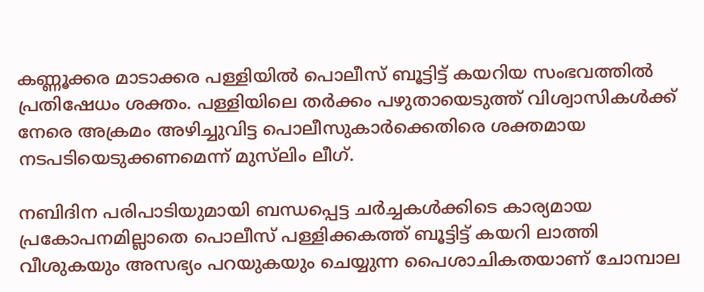കണ്ണൂക്കര മാടാക്കര പള്ളിയില്‍ പൊലീസ് ബൂട്ടിട്ട് കയറിയ സംഭവത്തില്‍ പ്രതിഷേധം ശക്തം. പള്ളിയിലെ തര്‍ക്കം പഴുതായെടുത്ത് വിശ്വാസികള്‍ക്ക് നേരെ അക്രമം അഴിച്ചുവിട്ട പൊലീസുകാര്‍ക്കെതിരെ ശക്തമായ നടപടിയെടുക്കണമെന്ന് മുസ്‌ലിം ലീഗ്.

നബിദിന പരിപാടിയുമായി ബന്ധപ്പെട്ട ചര്‍ച്ചകള്‍ക്കിടെ കാര്യമായ പ്രകോപനമില്ലാതെ പൊലീസ് പള്ളിക്കകത്ത് ബൂട്ടിട്ട് കയറി ലാത്തി വീശുകയും അസഭ്യം പറയുകയും ചെയ്യുന്ന പൈശാചികതയാണ് ചോമ്പാല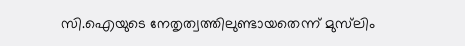സി.ഐയുടെ നേതൃത്വത്തിലുണ്ടായതെന്ന് മുസ്‌ലിം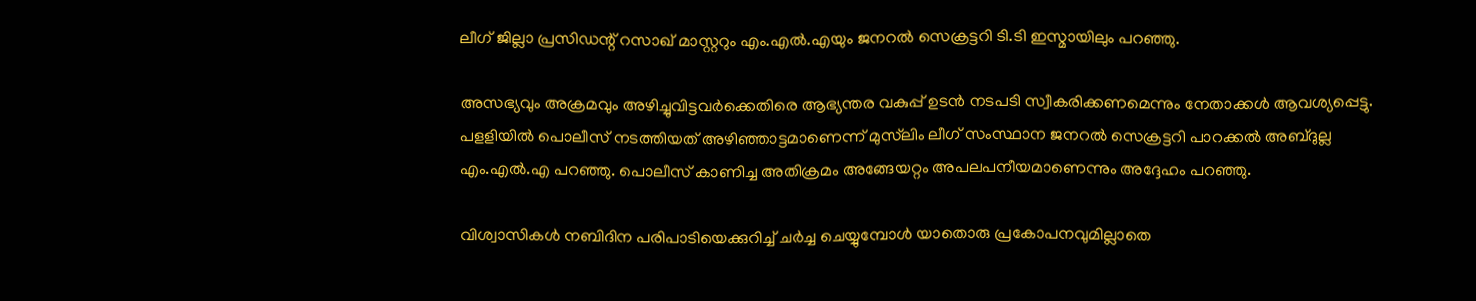ലീഗ് ജില്ലാ പ്രസിഡന്റ് റസാഖ് മാസ്റ്ററും എം.എല്‍.എയും ജനറല്‍ സെക്രട്ടറി ടി.ടി ഇസ്മായിലും പറഞ്ഞു.

അസഭ്യവും അക്രമവും അഴിച്ചുവിട്ടവര്‍ക്കെതിരെ ആഭ്യന്തര വകുപ്പ് ഉടന്‍ നടപടി സ്വീകരിക്കണമെന്നും നേതാക്കള്‍ ആവശ്യപ്പെട്ടു. പളളിയില്‍ പൊലീസ് നടത്തിയത് അഴിഞ്ഞാട്ടമാണെന്ന് മുസ്‌ലിം ലീഗ് സംസ്ഥാന ജനറല്‍ സെക്രട്ടറി പാറക്കല്‍ അബ്ദുല്ല എം.എല്‍.എ പറഞ്ഞു. പൊലീസ് കാണിച്ച അതിക്രമം അങ്ങേയറ്റം അപലപനീയമാണെന്നും അദ്ദേഹം പറഞ്ഞു.

വിശ്വാസികള്‍ നബിദിന പരിപാടിയെക്കുറിച്ച് ചര്‍ച്ച ചെയ്യുമ്പോള്‍ യാതൊരു പ്രകോപനവുമില്ലാതെ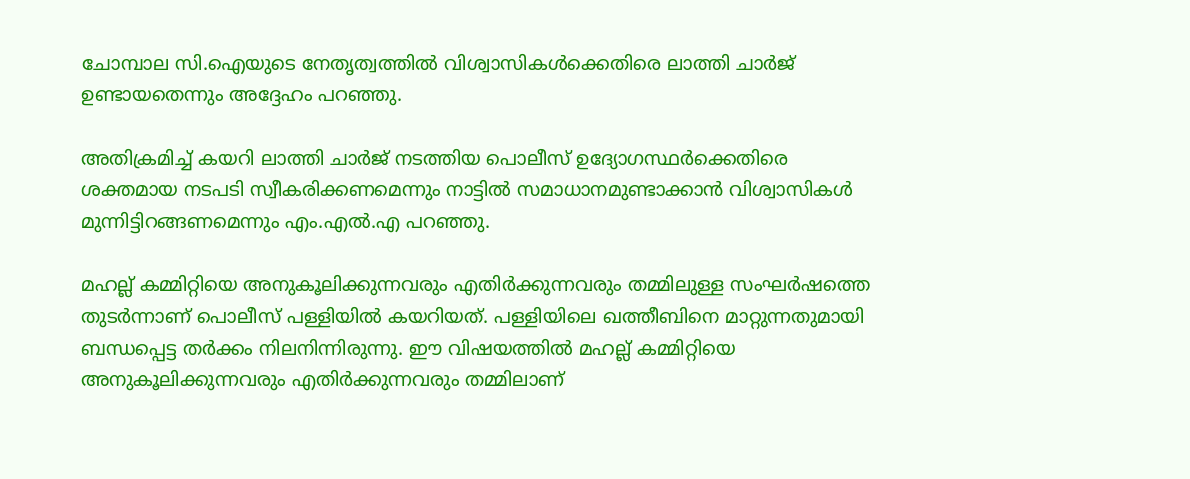ചോമ്പാല സി.ഐയുടെ നേതൃത്വത്തില്‍ വിശ്വാസികള്‍ക്കെതിരെ ലാത്തി ചാര്‍ജ് ഉണ്ടായതെന്നും അദ്ദേഹം പറഞ്ഞു.

അതിക്രമിച്ച് കയറി ലാത്തി ചാര്‍ജ് നടത്തിയ പൊലീസ് ഉദ്യോഗസ്ഥര്‍ക്കെതിരെ ശക്തമായ നടപടി സ്വീകരിക്കണമെന്നും നാട്ടില്‍ സമാധാനമുണ്ടാക്കാന്‍ വിശ്വാസികള്‍ മുന്നിട്ടിറങ്ങണമെന്നും എം.എല്‍.എ പറഞ്ഞു.

മഹല്ല് കമ്മിറ്റിയെ അനുകൂലിക്കുന്നവരും എതിര്‍ക്കുന്നവരും തമ്മിലുള്ള സംഘര്‍ഷത്തെ തുടര്‍ന്നാണ് പൊലീസ് പള്ളിയില്‍ കയറിയത്. പള്ളിയിലെ ഖത്തീബിനെ മാറ്റുന്നതുമായി ബന്ധപ്പെട്ട തര്‍ക്കം നിലനിന്നിരുന്നു. ഈ വിഷയത്തില്‍ മഹല്ല് കമ്മിറ്റിയെ അനുകൂലിക്കുന്നവരും എതിര്‍ക്കുന്നവരും തമ്മിലാണ്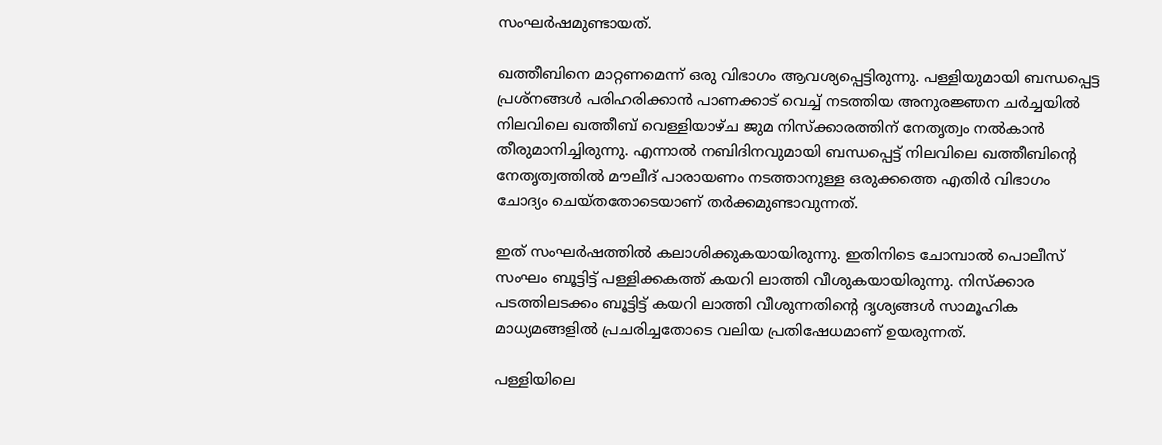സംഘര്‍ഷമുണ്ടായത്.

ഖത്തീബിനെ മാറ്റണമെന്ന് ഒരു വിഭാഗം ആവശ്യപ്പെട്ടിരുന്നു. പള്ളിയുമായി ബന്ധപ്പെട്ട പ്രശ്‌നങ്ങള്‍ പരിഹരിക്കാന്‍ പാണക്കാട് വെച്ച് നടത്തിയ അനുരജ്ഞന ചര്‍ച്ചയില്‍ നിലവിലെ ഖത്തീബ് വെള്ളിയാഴ്ച ജുമ നിസ്‌ക്കാരത്തിന് നേതൃത്വം നല്‍കാന്‍ തീരുമാനിച്ചിരുന്നു. എന്നാല്‍ നബിദിനവുമായി ബന്ധപ്പെട്ട് നിലവിലെ ഖത്തീബിന്റെ നേതൃത്വത്തില്‍ മൗലീദ് പാരായണം നടത്താനുള്ള ഒരുക്കത്തെ എതിര്‍ വിഭാഗം ചോദ്യം ചെയ്തതോടെയാണ് തര്‍ക്കമുണ്ടാവുന്നത്.

ഇത് സംഘര്‍ഷത്തില്‍ കലാശിക്കുകയായിരുന്നു. ഇതിനിടെ ചോമ്പാല്‍ പൊലീസ് സംഘം ബൂട്ടിട്ട് പള്ളിക്കകത്ത് കയറി ലാത്തി വീശുകയായിരുന്നു. നിസ്‌ക്കാര പടത്തിലടക്കം ബൂട്ടിട്ട് കയറി ലാത്തി വീശുന്നതിന്റെ ദൃശ്യങ്ങള്‍ സാമൂഹിക മാധ്യമങ്ങളില്‍ പ്രചരിച്ചതോടെ വലിയ പ്രതിഷേധമാണ് ഉയരുന്നത്.

പള്ളിയിലെ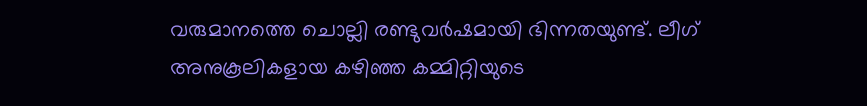വരുമാനത്തെ ചൊല്ലി രണ്ടുവര്‍ഷമായി ഭിന്നതയുണ്ട്. ലീഗ് അനുകൂലികളായ കഴിഞ്ഞ കമ്മിറ്റിയുടെ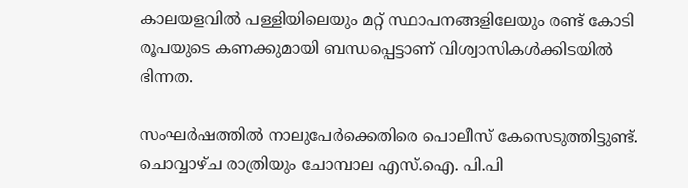കാലയളവില്‍ പള്ളിയിലെയും മറ്റ് സ്ഥാപനങ്ങളിലേയും രണ്ട് കോടി രൂപയുടെ കണക്കുമായി ബന്ധപ്പെട്ടാണ് വിശ്വാസികള്‍ക്കിടയില്‍ ഭിന്നത.

സംഘര്‍ഷത്തില്‍ നാലുപേര്‍ക്കെതിരെ പൊലീസ് കേസെടുത്തിട്ടുണ്ട്. ചൊവ്വാഴ്ച രാത്രിയും ചോമ്പാല എസ്.ഐ. പി.പി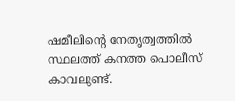ഷമീലിന്റെ നേതൃത്വത്തില്‍ സ്ഥലത്ത് കനത്ത പൊലീസ് കാവലുണ്ട്.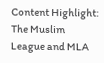Content Highlight: The Muslim League and MLA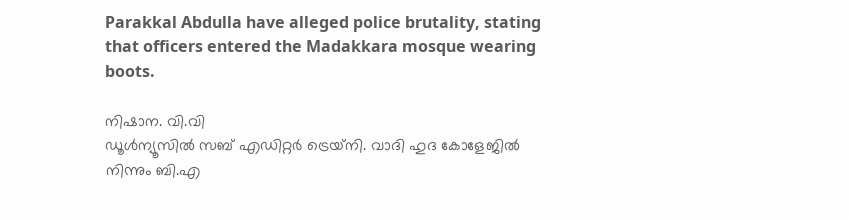Parakkal Abdulla have alleged police brutality, stating that officers entered the Madakkara mosque wearing boots.

നിഷാന. വി.വി
ഡൂള്‍ന്യൂസില്‍ സബ് എഡിറ്റര്‍ ട്രെയ്‌നി. വാദി ഹുദ കോളേജില്‍ നിന്നും ബി.എ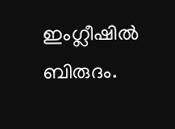ഇംഗ്ലീഷില്‍ ബിരുദം.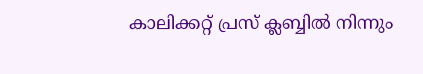കാലിക്കറ്റ് പ്രസ് ക്ലബ്ബില്‍ നിന്നും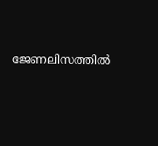ജേണലിസത്തില്‍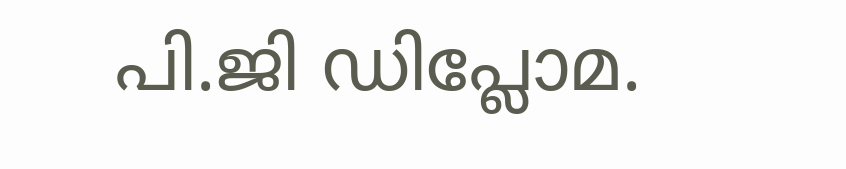പി.ജി ഡിപ്ലോമ.